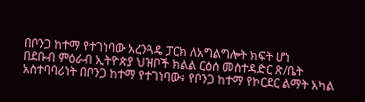በቦንጋ ከተማ የተገነባው አረንጓዴ ፓርክ ለአግልግሎት ክፍት ሆነ
በደቡብ ምዕራብ ኢትዮጵያ ህዝቦች ክልል ርዕሰ መስተዳድር ጽ/ቤት አስተባባሪነት በቦንጋ ከተማ የተገነባው፥ የቦንጋ ከተማ የኮርደር ልማት አካል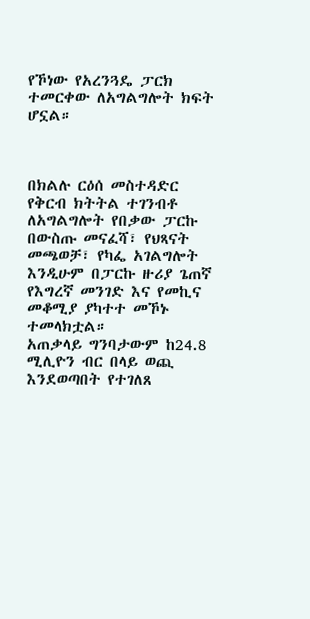የኾነው የአረንጓዴ ፓርክ ተመርቀው ለአግልግሎት ክፍት ሆኗል።



በክልሉ ርዕሰ መስተዳድር የቅርብ ክትትል ተገንብቶ ለአግልግሎት የበቃው ፓርኩ በውስጡ መናፈሻ፣ የህጻናት መጫወቻ፣ የካፌ አገልግሎት እንዲሁም በፓርኩ ዙሪያ ጌጠኛ የእግረኛ መንገድ እና የመኪና መቆሚያ ያካተተ መኾኑ ተመላክቷል።
አጠቃላይ ግንባታውም ከ24.8 ሚሊዮን ብር በላይ ወጪ እንደወጣበት የተገለጸ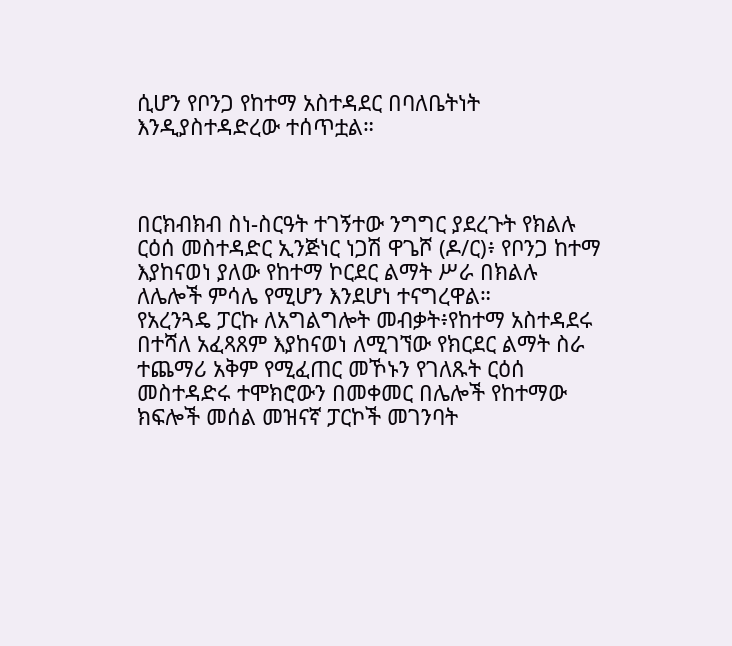ሲሆን የቦንጋ የከተማ አስተዳደር በባለቤትነት እንዲያስተዳድረው ተሰጥቷል።



በርክብክብ ስነ-ስርዓት ተገኝተው ንግግር ያደረጉት የክልሉ ርዕሰ መስተዳድር ኢንጅነር ነጋሽ ዋጌሾ (ዶ/ር)፥ የቦንጋ ከተማ እያከናወነ ያለው የከተማ ኮርደር ልማት ሥራ በክልሉ ለሌሎች ምሳሌ የሚሆን እንደሆነ ተናግረዋል።
የአረንጓዴ ፓርኩ ለአግልግሎት መብቃት፥የከተማ አስተዳደሩ በተሻለ አፈጻጸም እያከናወነ ለሚገኘው የክርደር ልማት ስራ ተጨማሪ አቅም የሚፈጠር መኾኑን የገለጹት ርዕሰ መስተዳድሩ ተሞክሮውን በመቀመር በሌሎች የከተማው ክፍሎች መሰል መዝናኛ ፓርኮች መገንባት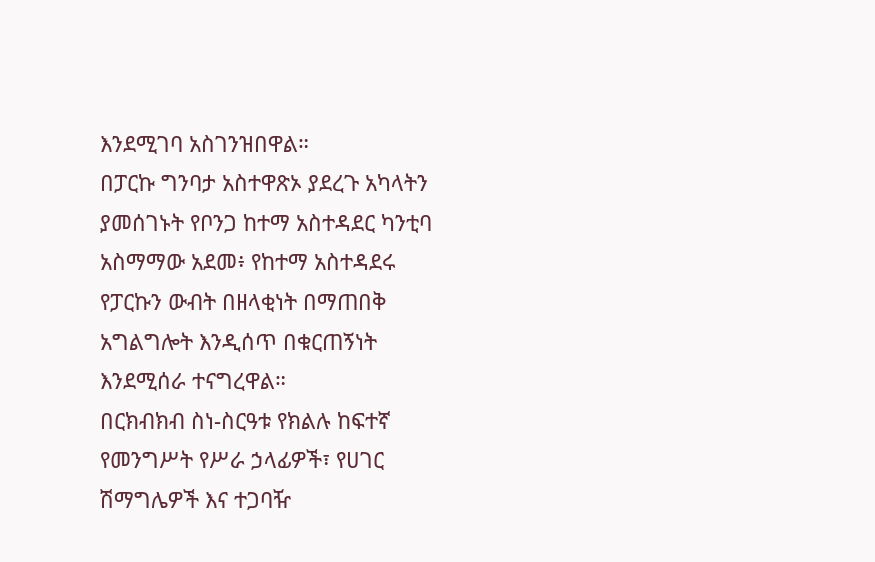እንደሚገባ አስገንዝበዋል።
በፓርኩ ግንባታ አስተዋጽኦ ያደረጉ አካላትን ያመሰገኑት የቦንጋ ከተማ አስተዳደር ካንቲባ አስማማው አደመ፥ የከተማ አስተዳደሩ የፓርኩን ውብት በዘላቂነት በማጠበቅ አግልግሎት እንዲሰጥ በቁርጠኝነት እንደሚሰራ ተናግረዋል።
በርክብክብ ስነ-ስርዓቱ የክልሉ ከፍተኛ የመንግሥት የሥራ ኃላፊዎች፣ የሀገር ሽማግሌዎች እና ተጋባዥ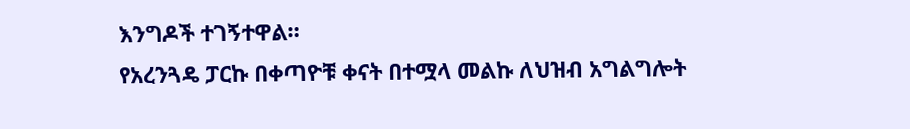እንግዶች ተገኝተዋል።
የአረንጓዴ ፓርኩ በቀጣዮቹ ቀናት በተሟላ መልኩ ለህዝብ አግልግሎት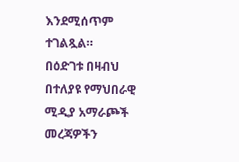እንደሚሰጥም ተገልጿል።
በዕድገቱ በዛብህ
በተለያዩ የማህበራዊ ሚዲያ አማራጮች መረጃዎችን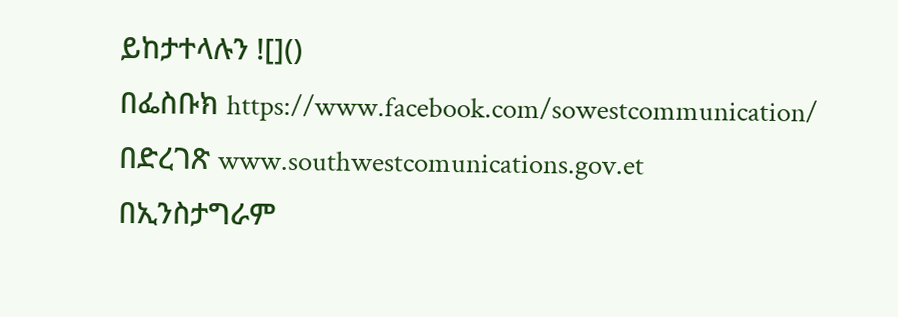ይከታተላሉን ![]()
በፌስቡክ https://www.facebook.com/sowestcommunication/
በድረገጽ www.southwestcomunications.gov.et
በኢንስታግራም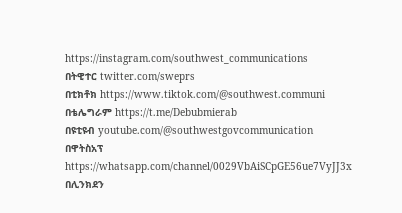https://instagram.com/southwest_communications
በትዊተር twitter.com/sweprs
በቲክቶክ https://www.tiktok.com/@southwest.communi
በቴሌግራም https://t.me/Debubmierab
በዩቲዩብ youtube.com/@southwestgovcommunication
በዋትስአፕ
https://whatsapp.com/channel/0029VbAiSCpGE56ue7VyJJ3x
በሊንክደን